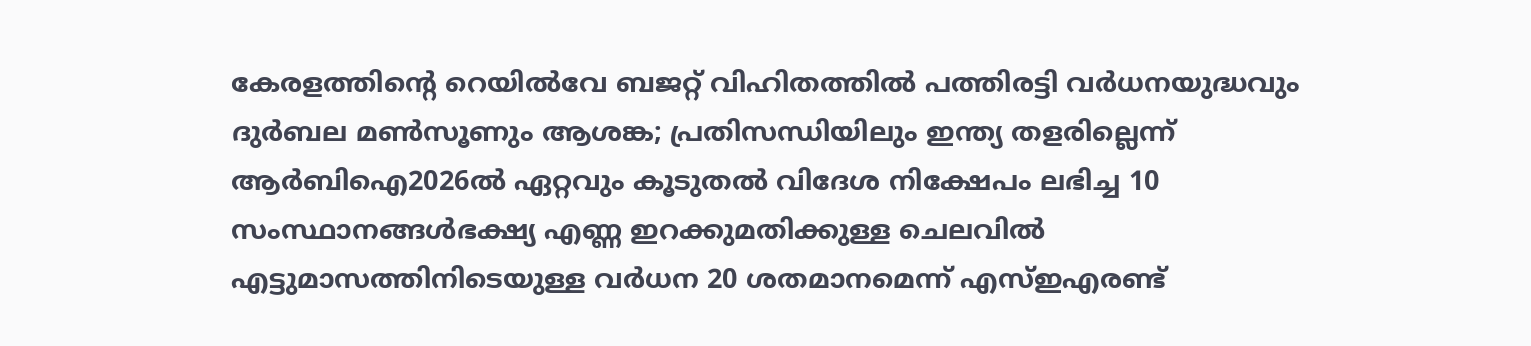കേരളത്തിന്റെ റെയിൽവേ ബജറ്റ് വിഹിതത്തിൽ പത്തിരട്ടി വർധനയുദ്ധവും ദുർബല മൺസൂണും ആശങ്ക; പ്രതിസന്ധിയിലും ഇന്ത്യ തളരില്ലെന്ന് ആർബിഐ2026ൽ ഏറ്റവും കൂടുതല്‍ വിദേശ നിക്ഷേപം ലഭിച്ച 10 സംസ്ഥാനങ്ങൾഭക്ഷ്യ എണ്ണ ഇറക്കുമതിക്കുള്ള ചെലവിൽ എട്ടുമാസത്തിനിടെയുള്ള വർധന 20 ശതമാനമെന്ന് എസ്ഇഎരണ്ട്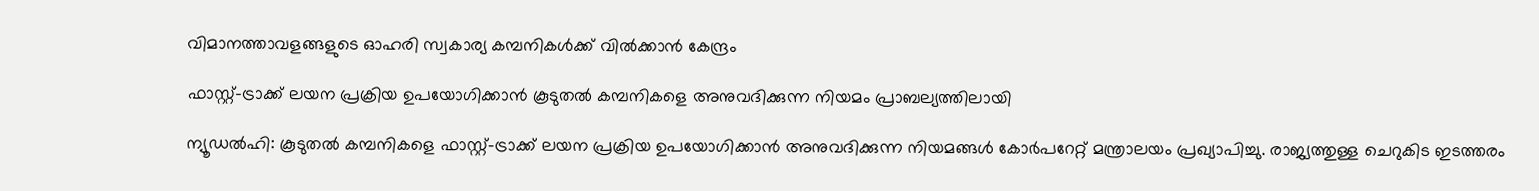വിമാനത്താവളങ്ങളുടെ ഓഹരി സ്വകാര്യ കമ്പനികൾക്ക് വിൽക്കാൻ കേന്ദ്രം

ഫാസ്റ്റ്-ട്രാക്ക് ലയന പ്രക്രിയ ഉപയോഗിക്കാന്‍ കൂടുതല്‍ കമ്പനികളെ അനുവദിക്കുന്ന നിയമം പ്രാബല്യത്തിലായി

ന്യൂഡല്‍ഹി: കൂടുതല്‍ കമ്പനികളെ ഫാസ്റ്റ്-ട്രാക്ക് ലയന പ്രക്രിയ ഉപയോഗിക്കാന്‍ അനുവദിക്കുന്ന നിയമങ്ങള്‍ കോര്‍പറേറ്റ് മന്ത്രാലയം പ്രഖ്യാപിച്ചു. രാജ്യത്തുള്ള ചെറുകിട ഇടത്തരം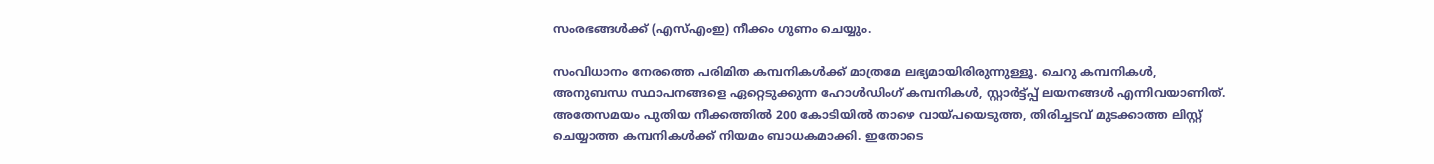സംരഭങ്ങള്‍ക്ക് (എസ്എംഇ) നീക്കം ഗുണം ചെയ്യും.

സംവിധാനം നേരത്തെ പരിമിത കമ്പനികള്‍ക്ക് മാത്രമേ ലഭ്യമായിരിരുന്നുള്ളൂ. ചെറു കമ്പനികള്‍, അനുബന്ധ സ്ഥാപനങ്ങളെ ഏറ്റെടുക്കുന്ന ഹോള്‍ഡിംഗ് കമ്പനികള്‍, സ്റ്റാര്‍ട്ട്പ്പ് ലയനങ്ങള്‍ എന്നിവയാണിത്. അതേസമയം പുതിയ നീക്കത്തില്‍ 200 കോടിയില്‍ താഴെ വായ്പയെടുത്ത, തിരിച്ചടവ് മുടക്കാത്ത ലിസ്റ്റ് ചെയ്യാത്ത കമ്പനികള്‍ക്ക് നിയമം ബാധകമാക്കി. ഇതോടെ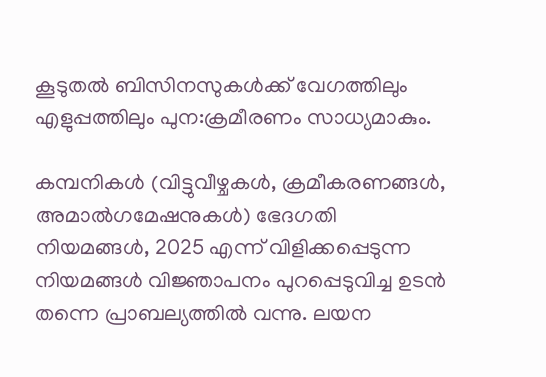കൂടുതല്‍ ബിസിനസുകള്‍ക്ക് വേഗത്തിലും എളുപ്പത്തിലും പുന:ക്രമീരണം സാധ്യമാകും.

കമ്പനികള്‍ (വിട്ടുവീഴ്ചകള്‍, ക്രമീകരണങ്ങള്‍, അമാല്‍ഗമേഷനുകള്‍) ഭേദഗതി നിയമങ്ങള്‍, 2025 എന്ന് വിളിക്കപ്പെടുന്ന നിയമങ്ങള്‍ വിജ്ഞാപനം പുറപ്പെടുവിച്ച ഉടന്‍ തന്നെ പ്രാബല്യത്തില്‍ വന്നു. ലയന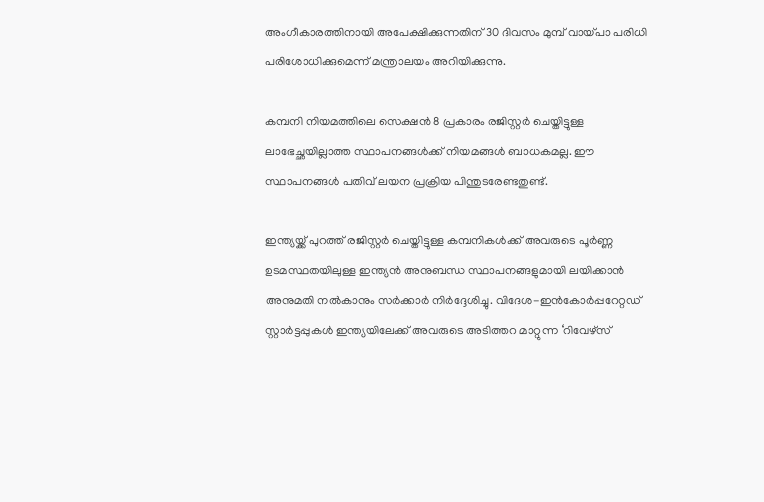അംഗീകാരത്തിനായി അപേക്ഷിക്കുന്നതിന് 30 ദിവസം മുമ്പ് വായ്പാ പരിധി പരിശോധിക്കുമെന്ന് മന്ത്രാലയം അറിയിക്കുന്നു.

കമ്പനി നിയമത്തിലെ സെക്ഷന്‍ 8 പ്രകാരം രജിസ്റ്റര്‍ ചെയ്തിട്ടുള്ള ലാഭേച്ഛയില്ലാത്ത സ്ഥാപനങ്ങള്‍ക്ക് നിയമങ്ങള്‍ ബാധകമല്ല. ഈ സ്ഥാപനങ്ങള്‍ പതിവ് ലയന പ്രക്രിയ പിന്തുടരേണ്ടതുണ്ട്.

ഇന്ത്യയ്ക്ക് പുറത്ത് രജിസ്റ്റര്‍ ചെയ്തിട്ടുള്ള കമ്പനികള്‍ക്ക് അവരുടെ പൂര്‍ണ്ണ ഉടമസ്ഥതയിലുള്ള ഇന്ത്യന്‍ അനുബന്ധ സ്ഥാപനങ്ങളുമായി ലയിക്കാന്‍ അനുമതി നല്‍കാനും സര്‍ക്കാര്‍ നിര്‍ദ്ദേശിച്ചു. വിദേശ-ഇന്‍കോര്‍പ്പറേറ്റഡ് സ്റ്റാര്‍ട്ടപ്പുകള്‍ ഇന്ത്യയിലേക്ക് അവരുടെ അടിത്തറ മാറ്റുന്ന ‘റിവേഴ്സ്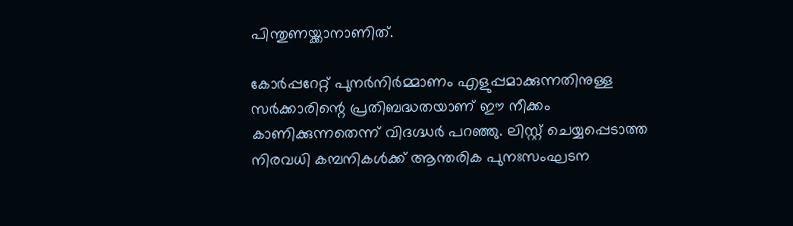പിന്തുണയ്ക്കാനാണിത്.

കോര്‍പ്പറേറ്റ് പുനര്‍നിര്‍മ്മാണം എളുപ്പമാക്കുന്നതിനുള്ള സര്‍ക്കാരിന്റെ പ്രതിബദ്ധതയാണ് ഈ നീക്കം കാണിക്കുന്നതെന്ന് വിദഗ്ദ്ധര്‍ പറഞ്ഞു. ലിസ്റ്റ് ചെയ്യപ്പെടാത്ത നിരവധി കമ്പനികള്‍ക്ക് ആന്തരിക പുനഃസംഘടന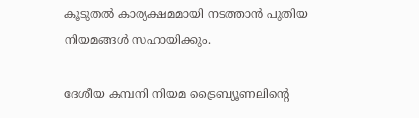കൂടുതല്‍ കാര്യക്ഷമമായി നടത്താന്‍ പുതിയ നിയമങ്ങള്‍ സഹായിക്കും.

ദേശീയ കമ്പനി നിയമ ട്രൈബ്യൂണലിന്റെ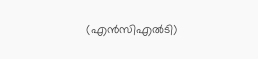(എന്‍സിഎല്‍ടി)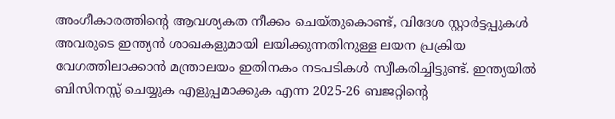അംഗീകാരത്തിന്റെ ആവശ്യകത നീക്കം ചെയ്തുകൊണ്ട്, വിദേശ സ്റ്റാര്‍ട്ടപ്പുകള്‍ അവരുടെ ഇന്ത്യന്‍ ശാഖകളുമായി ലയിക്കുന്നതിനുള്ള ലയന പ്രക്രിയ വേഗത്തിലാക്കാന്‍ മന്ത്രാലയം ഇതിനകം നടപടികള്‍ സ്വീകരിച്ചിട്ടുണ്ട്. ഇന്ത്യയില്‍ ബിസിനസ്സ് ചെയ്യുക എളുപ്പമാക്കുക എന്ന 2025-26 ബജറ്റിന്റെ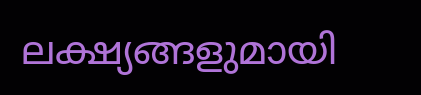ലക്ഷ്യങ്ങളുമായി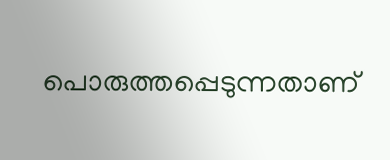പൊരുത്തപ്പെടുന്നതാണ്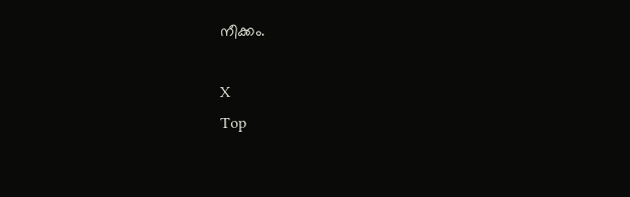നീക്കം.

X
Top